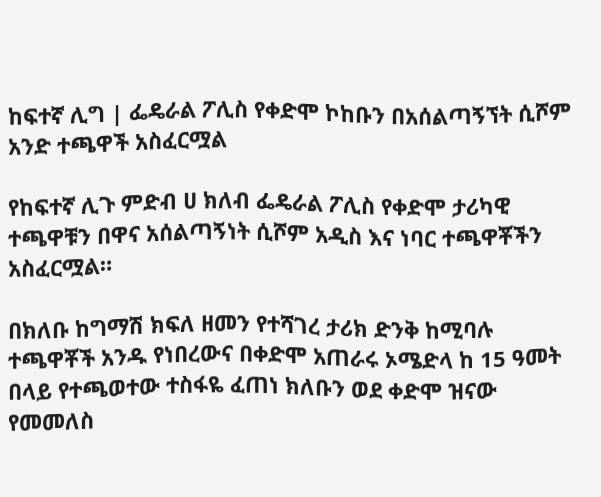ከፍተኛ ሊግ | ፌዴራል ፖሊስ የቀድሞ ኮከቡን በአሰልጣኝኘት ሲሾም አንድ ተጫዋች አስፈርሟል

የከፍተኛ ሊጉ ምድብ ሀ ክለብ ፌዴራል ፖሊስ የቀድሞ ታሪካዊ ተጫዋቹን በዋና አሰልጣኝነት ሲሾም አዲስ እና ነባር ተጫዋቾችን አስፈርሟል።

በክለቡ ከግማሽ ክፍለ ዘመን የተሻገረ ታሪክ ድንቅ ከሚባሉ ተጫዋቾች አንዱ የነበረውና በቀድሞ አጠራሩ ኦሜድላ ከ 15 ዓመት በላይ የተጫወተው ተስፋዬ ፈጠነ ክለቡን ወደ ቀድሞ ዝናው የመመለስ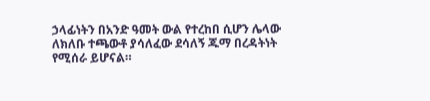ኃላፊነትን በአንድ ዓመት ውል የተረከበ ሲሆን ሌላው ለክለቡ ተጫውቶ ያሳለፈው ደሳለኝ ጁማ በረዳትነት የሚሰራ ይሆናል።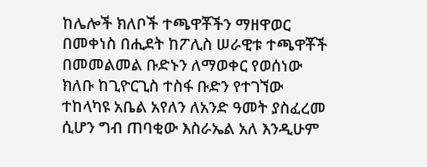ከሌሎች ክለቦች ተጫዋቾችን ማዘዋወር በመቀነስ በሒደት ከፖሊስ ሠራዊቱ ተጫዋቾች በመመልመል ቡድኑን ለማወቀር የወሰነው ክለቡ ከጊዮርጊስ ተስፋ ቡድን የተገኘው ተከላካዩ አቤል አየለን ለአንድ ዓመት ያስፈረመ ሲሆን ግብ ጠባቂው እስራኤል አለ እንዲሁም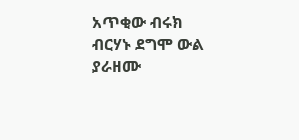አጥቂው ብሩክ ብርሃኑ ደግሞ ውል ያራዘሙ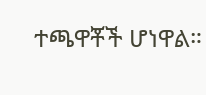ተጫዋቾች ሆነዋል።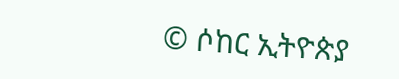© ሶከር ኢትዮጵያ